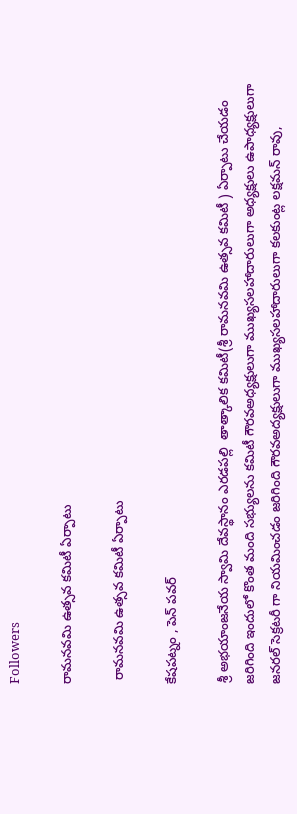Followers

రామనవమి ఉత్సవ కమిటీ ఏర్పాటు

 రామనవమి ఉత్సవ కమిటీ ఏర్పాటు

కేషపట్నం , పెన్ పవర్

శ్రీ అభయాంజనేయ స్వామి దేవస్థానం ఎరడపల్లి  తాత్కాలిక కమిటీ(శ్రీ రామనవమి ఉత్సవ కమిటీ ) ఏర్పాటు చేయడం జరిగింది ఇందులో కొంత మంది సభ్యులను కమిటీ గౌరవఅధ్యక్షులుగా ముఖ్యసలహాదారులుగా అధ్యక్షులు ఉపాధ్యక్షులుగా జనరల్ సెక్రటరీ గా నియమించడం జరిగింది గౌరవఅద్యక్షులుగా ముఖ్యసలహాదారులుగా కలకుంట్ల లక్షమన్ రావు,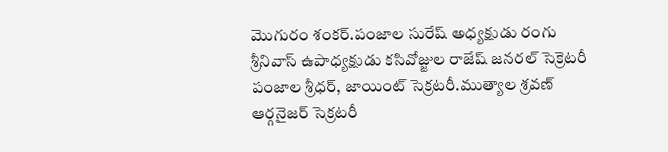మొగురం శంకర్.పంజాల సురేష్ అధ్యక్షుడు రంగు  శ్రీనివాస్ ఉపాధ్యక్షుడు కసివోజ్జుల రాజేష్ జనరల్ సెక్రెటరీ పంజాల శ్రీధర్, జాయింట్ సెక్రటరీ.ముత్యాల శ్రవణ్  ఆర్గనైజర్ సెక్రటరీ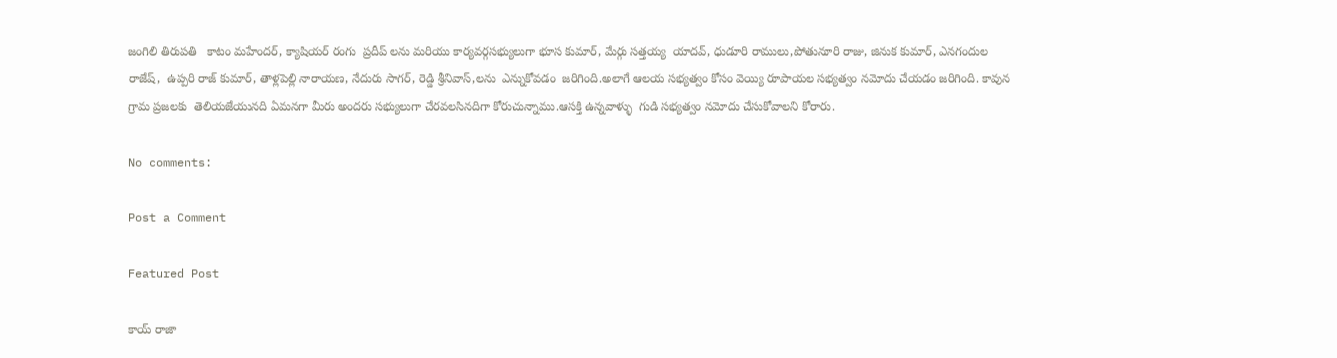జంగిలి తిరుపతి   కాటం మహేందర్, క్యాషియర్ రంగు  ప్రదీప్ లను మరియు కార్యవర్గసభ్యులుగా భూస కుమార్, మేర్గు సత్తయ్య  యాదవ్, ధుడూరి రాములు,పోతునూరి రాజు, జినుక కుమార్, ఎనగందుల రాజేష్,  ఉప్పరి రాజ్ కుమార్, తాళ్లపెల్లి నారాయణ, నేదురు సాగర్, రెడ్డి శ్రీనివాస్,లను  ఎన్నుకోవడం  జరిగింది.అలాగే ఆలయ సభ్యత్వం కోసం వెయ్యి రూపాయల సభ్యత్వం నమోదు చేయడం జరిగింది. కావున గ్రామ ప్రజలకు  తెలియజేయునది ఏమనగా మీరు అందరు సభ్యులుగా చేరవలసినదిగా కోరుచున్నాము.ఆసక్తి ఉన్నవాళ్ళు  గుడి సభ్యత్వం నమోదు చేసుకోవాలని కోరారు.

No comments:

Post a Comment

Featured Post

కాయ్ రాజా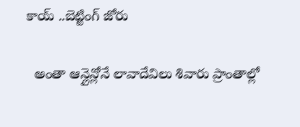కాయ్ ..బెట్టింగ్ జోరు

  అంతా ఆన్లైన్లోనే లావాదేవిలు శివారు ప్రాంతాల్లో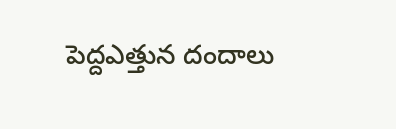పెద్దఎత్తున దందాలు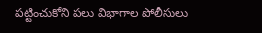పట్టించుకోని పలు విభాగాల పోలీసులు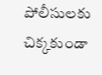పోలీసులకు చిక్కకుండా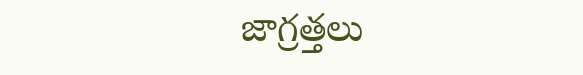జాగ్రత్తలు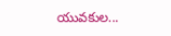యువకుల...